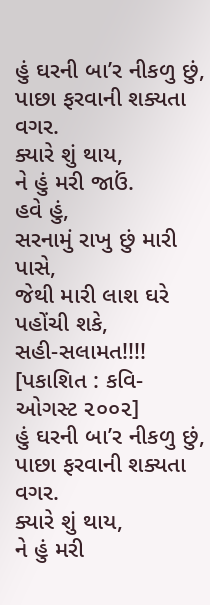હું ઘરની બા’ર નીકળુ છું,
પાછા ફરવાની શક્યતા વગર.
ક્યારે શું થાય,
ને હું મરી જાઉં.
હવે હું,
સરનામું રાખુ છું મારી પાસે,
જેથી મારી લાશ ઘરે પહોંચી શકે,
સહી-સલામત!!!!
[પકાશિત : કવિ- ઓગસ્ટ ૨૦૦૨]
હું ઘરની બા’ર નીકળુ છું,
પાછા ફરવાની શક્યતા વગર.
ક્યારે શું થાય,
ને હું મરી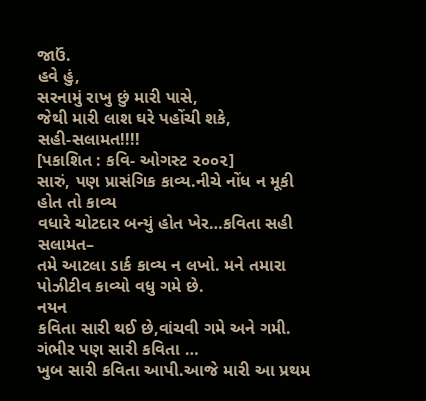જાઉં.
હવે હું,
સરનામું રાખુ છું મારી પાસે,
જેથી મારી લાશ ઘરે પહોંચી શકે,
સહી-સલામત!!!!
[પકાશિત : કવિ- ઓગસ્ટ ૨૦૦૨]
સારું, પણ પ્રાસંગિક કાવ્ય.નીચે નોંધ ન મૂકી હોત તો કાવ્ય
વધારે ચોટદાર બન્યું હોત ખેર…કવિતા સહી સલામત–
તમે આટલા ડાર્ક કાવ્ય ન લખો. મને તમારા પોઝીટીવ કાવ્યો વધુ ગમે છે.
નયન
કવિતા સારી થઈ છે,વાંચવી ગમે અને ગમી.
ગંભીર પણ સારી કવિતા …
ખુબ સારી કવિતા આપી.આજે મારી આ પ્રથમ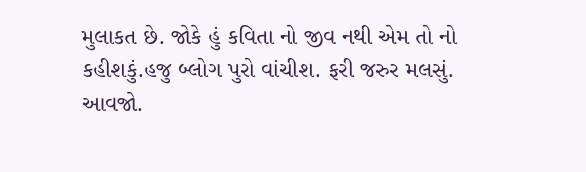મુલાકત છે. જોકે હું કવિતા નો જીવ નથી એમ તો નો કહીશકું.હજુ બ્લોગ પુરો વાંચીશ. ફરી જરુર મલસું.
આવજો.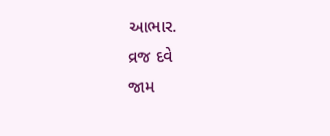આભાર.
વ્રજ દવે
જામ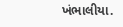ખંભાલીયા.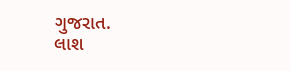ગુજરાત.
લાશ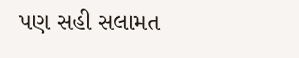પણ સહી સલામત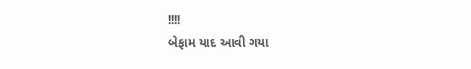!!!!
બેફામ યાદ આવી ગયા